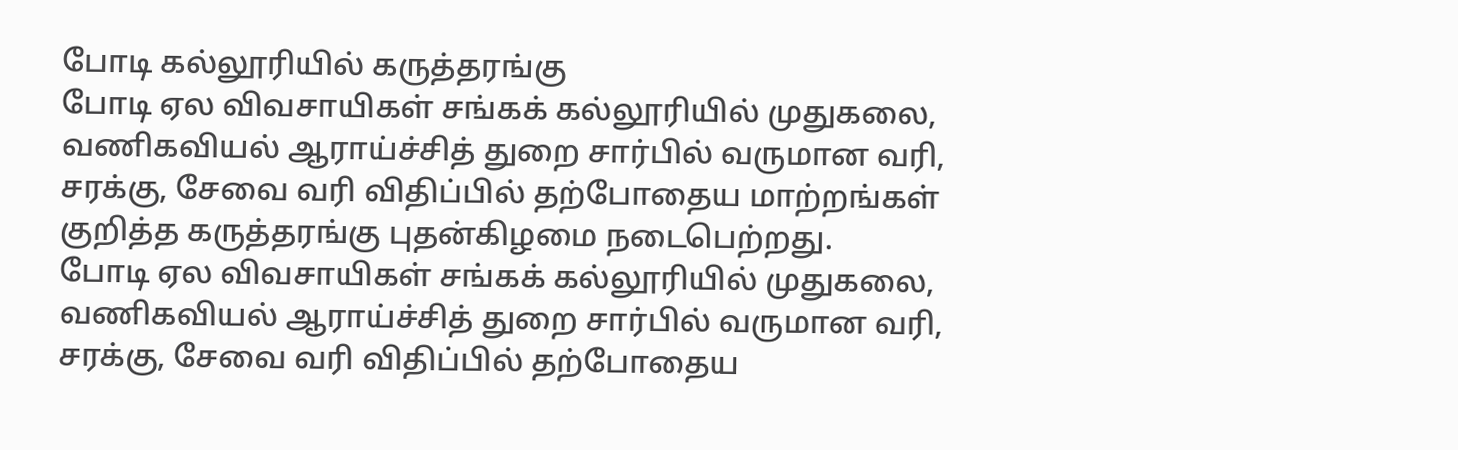போடி கல்லூரியில் கருத்தரங்கு
போடி ஏல விவசாயிகள் சங்கக் கல்லூரியில் முதுகலை, வணிகவியல் ஆராய்ச்சித் துறை சார்பில் வருமான வரி, சரக்கு, சேவை வரி விதிப்பில் தற்போதைய மாற்றங்கள் குறித்த கருத்தரங்கு புதன்கிழமை நடைபெற்றது.
போடி ஏல விவசாயிகள் சங்கக் கல்லூரியில் முதுகலை, வணிகவியல் ஆராய்ச்சித் துறை சார்பில் வருமான வரி, சரக்கு, சேவை வரி விதிப்பில் தற்போதைய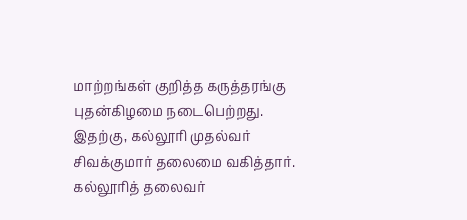மாற்றங்கள் குறித்த கருத்தரங்கு புதன்கிழமை நடைபெற்றது.
இதற்கு, கல்லூரி முதல்வர் சிவக்குமார் தலைமை வகித்தார். கல்லூரித் தலைவர்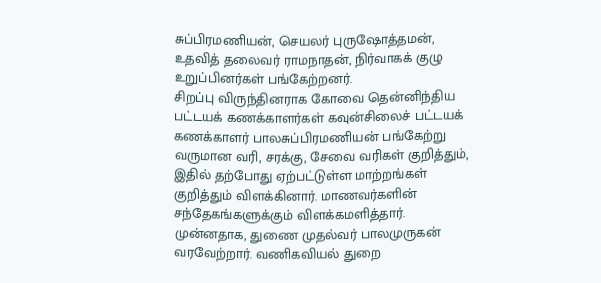சுப்பிரமணியன், செயலர் புருஷோத்தமன், உதவித் தலைவர் ராமநாதன், நிர்வாகக் குழு உறுப்பினர்கள் பங்கேற்றனர்.
சிறப்பு விருந்தினராக கோவை தென்னிந்திய பட்டயக் கணக்காளர்கள் கவுன்சிலைச் பட்டயக் கணக்காளர் பாலசுப்பிரமணியன் பங்கேற்று வருமான வரி, சரக்கு, சேவை வரிகள் குறித்தும், இதில் தற்போது ஏற்பட்டுள்ள மாற்றங்கள் குறித்தும் விளக்கினார். மாணவர்களின் சந்தேகங்களுக்கும் விளக்கமளித்தார்.
முன்னதாக, துணை முதல்வர் பாலமுருகன் வரவேற்றார். வணிகவியல் துறை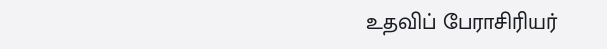உதவிப் பேராசிரியர்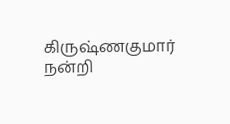கிருஷ்ணகுமார் நன்றி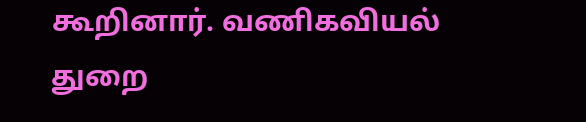கூறினார். வணிகவியல் துறை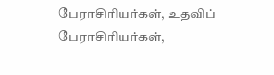பேராசிரியர்கள், உதவிப் பேராசிரியர்கள்,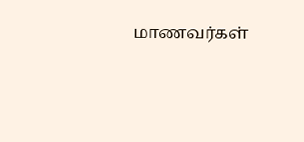மாணவர்கள்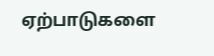ஏற்பாடுகளை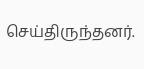செய்திருந்தனர்.